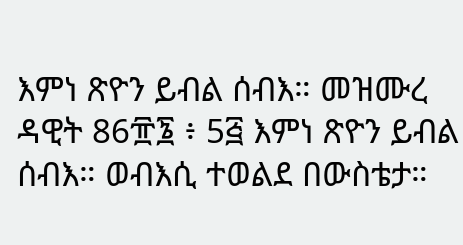እምነ ጽዮን ይብል ሰብእ። መዝሙረ ዳዊት 86፹፮ ፥ 5፭ እምነ ጽዮን ይብል ሰብእ። ወብእሲ ተወልደ በውስቴታ።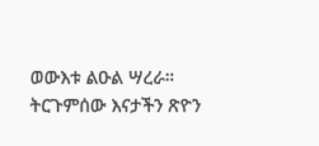ወውእቱ ልዑል ሣረራ። ትርጉምሰው እናታችን ጽዮን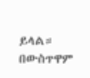ይላል። በውስጥዋም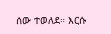ሰው ተወለደ። እርሱ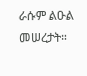ራሱም ልዑል መሠረታት።